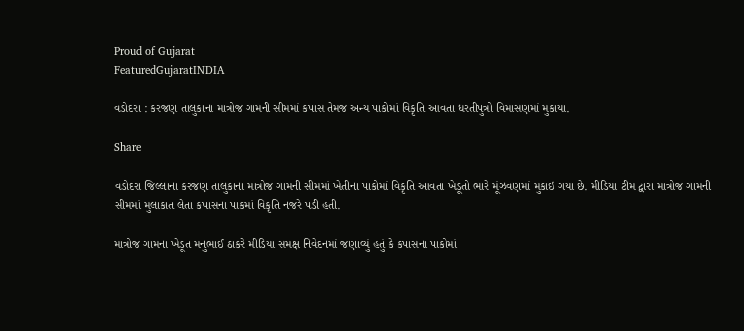Proud of Gujarat
FeaturedGujaratINDIA

વડોદરા : કરજણ તાલુકાના માત્રોજ ગામની સીમમાં કપાસ તેમજ અન્ય પાકોમાં વિકૃતિ આવતા ધરતીપુત્રો વિમાસણમાં મુકાયા.

Share

વડોદરા જિલ્લાના કરજણ તાલુકાના માત્રોજ ગામની સીમમાં ખેતીના પાકોમાં વિકૃતિ આવતા ખેડૂતો ભારે મૂંઝવણમાં મુકાઇ ગયા છે. મીડિયા ટીમ દ્વારા માત્રોજ ગામની સીમમાં મુલાકાત લેતા કપાસના પાકમાં વિકૃતિ નજરે પડી હતી.

માત્રોજ ગામના ખેડૂત મનુભાઈ ઠાકરે મીડિયા સમક્ષ નિવેદનમાં જણાવ્યું હતું કે કપાસના પાકોમાં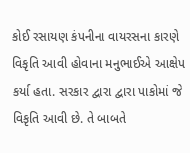કોઈ રસાયણ કંપનીના વાયરસના કારણે વિકૃતિ આવી હોવાના મનુભાઈએ આક્ષેપ કર્યા હતા. સરકાર દ્વારા દ્વારા પાકોમાં જે વિકૃતિ આવી છે. તે બાબતે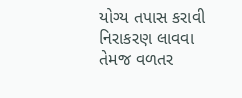યોગ્ય તપાસ કરાવી નિરાકરણ લાવવા તેમજ વળતર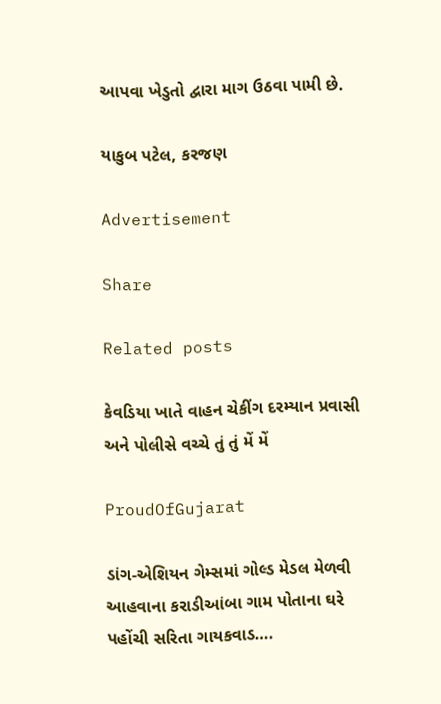આપવા ખેડુતો દ્વારા માગ ઉઠવા પામી છે.

યાકુબ પટેલ, કરજણ

Advertisement

Share

Related posts

કેવડિયા ખાતે વાહન ચેકીંગ દરમ્યાન પ્રવાસી અને પોલીસે વચ્ચે તું તું મેં મેં

ProudOfGujarat

ડાંગ-એશિયન ગેમ્સમાં ગોલ્ડ મેડલ મેળવી આહવાના કરાડીઆંબા ગામ પોતાના ઘરે પહોંચી સરિતા ગાયકવાડ….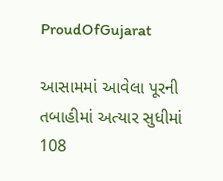ProudOfGujarat

આસામમાં આવેલા પૂરની તબાહીમાં અત્યાર સુધીમાં 108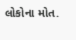લોકોના મોત.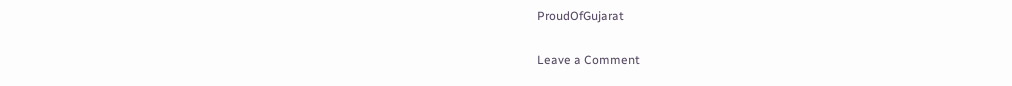ProudOfGujarat

Leave a Comment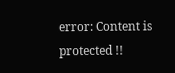error: Content is protected !!